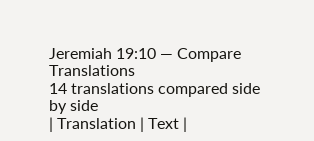Jeremiah 19:10 — Compare Translations
14 translations compared side by side
| Translation | Text |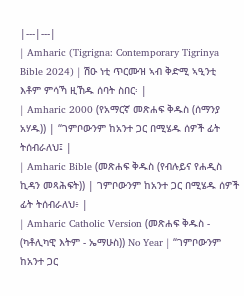|---|---|
| Amharic (Tigrigna: Contemporary Tigrinya Bible 2024) | ሽዑ ነቲ ጥርሙዝ ኣብ ቅድሚ ኣዒንቲ እቶም ምሳኻ ዚኸዱ ሰባት ስበር፡ |
| Amharic 2000 (የአማርኛ መጽሐፍ ቅዱስ (ሰማንያ አሃዱ)) | “ገምቦውንም ከአንተ ጋር በሚሄዱ ሰዎች ፊት ትሰብራለህ፤ |
| Amharic Bible (መጽሐፍ ቅዱስ (የብሉይና የሐዲስ ኪዳን መጻሕፍት)) | ገምቦውንም ከአንተ ጋር በሚሄዱ ሰዎች ፊት ትሰብራለህ፥ |
| Amharic Catholic Version (መጽሐፍ ቅዱስ - (ካቶሊካዊ እትም - ኤማሁስ)) No Year | “ገምቦውንም ከአንተ ጋር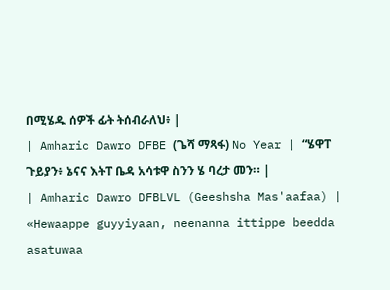በሚሄዱ ሰዎች ፊት ትሰብራለህ፥ |
| Amharic Dawro DFBE (ጌሻ ማጻፋ) No Year | “ሄዋፐ ጉይያን፥ ኔናና እትፐ ቤዳ አሳቱዋ ስንን ሄ ባረታ መን። |
| Amharic Dawro DFBLVL (Geeshsha Mas'aafaa) | «Hewaappe guyyiyaan, neenanna ittippe beedda asatuwaa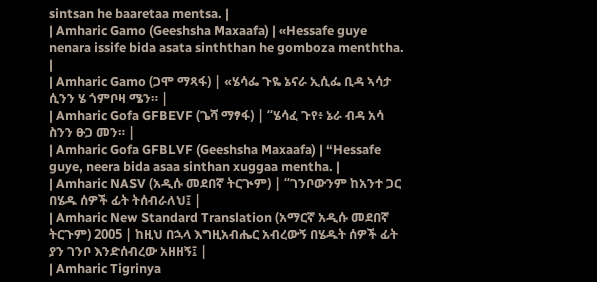sintsan he baaretaa mentsa. |
| Amharic Gamo (Geeshsha Maxaafa) | «Hessafe guye nenara issife bida asata sinththan he gomboza menththa. |
| Amharic Gamo (ጋሞ ማጻፋ) | «ሄሳፌ ጉዬ ኔናራ ኢሲፌ ቢዳ ኣሳታ ሲንን ሄ ጎምቦዛ ሜን። |
| Amharic Gofa GFBEVF (ጌሻ ማፃፋ) | “ሄሳፈ ጉየ፥ ኔራ ብዳ አሳ ስንን ፁጋ መን። |
| Amharic Gofa GFBLVF (Geeshsha Maxaafa) | “Hessafe guye, neera bida asaa sinthan xuggaa mentha. |
| Amharic NASV (አዲሱ መደበኛ ትርጒም) | “ገንቦውንም ከአንተ ጋር በሄዱ ሰዎች ፊት ትሰብራለህ፤ |
| Amharic New Standard Translation (አማርኛ አዲሱ መደበኛ ትርጉም) 2005 | ከዚህ በኋላ እግዚአብሔር አብረውኝ በሄዱት ሰዎች ፊት ያን ገንቦ እንድሰብረው አዘዘኝ፤ |
| Amharic Tigrinya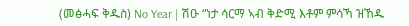(መፅሓፍ ቅዱስ) No Year | ሽዑ “ነታ ሳርማ ኣብ ቅድሚ እቶም ምሳኻ ዝኸዱ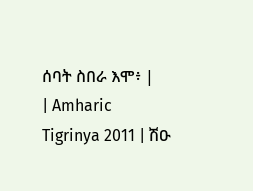ሰባት ስበራ እሞ፥ |
| Amharic Tigrinya 2011 | ሽዑ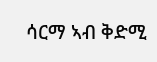ሳርማ ኣብ ቅድሚ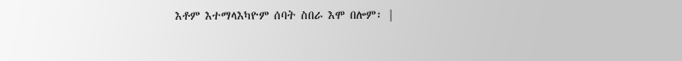እቶም እተማላእካዮም ሰባት ስበራ እሞ በሎም፡ |